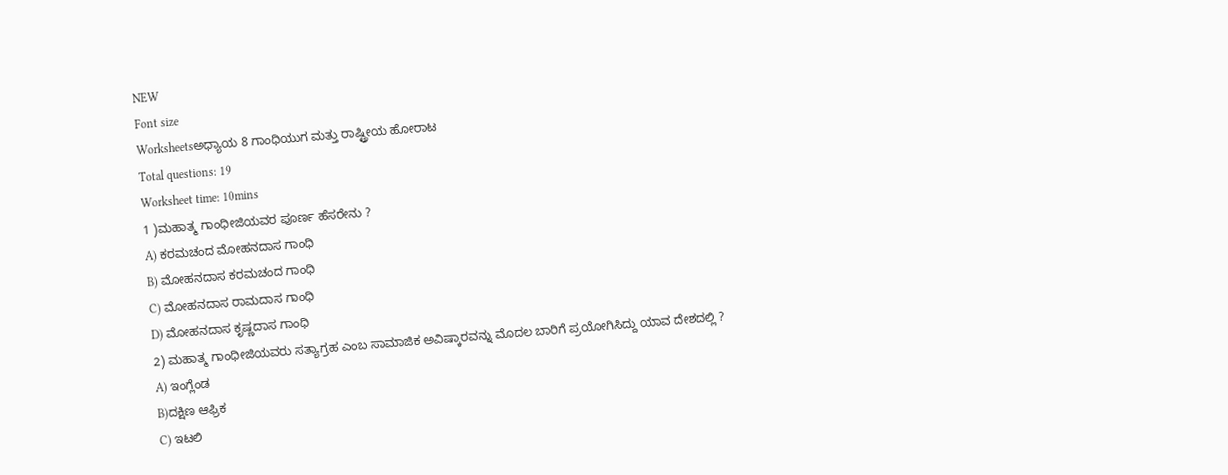NEW
Font size
Worksheetsಅಧ್ಯಾಯ 8 ಗಾಂಧಿಯುಗ ಮತ್ತು ರಾಷ್ಟ್ರೀಯ ಹೋರಾಟ
Total questions: 19
Worksheet time: 10mins
1 )ಮಹಾತ್ಮ ಗಾಂಧೀಜಿಯವರ ಪೂರ್ಣ ಹೆಸರೇನು ?
A) ಕರಮಚಂದ ಮೋಹನದಾಸ ಗಾಂಧಿ
B) ಮೋಹನದಾಸ ಕರಮಚಂದ ಗಾಂಧಿ
C) ಮೋಹನದಾಸ ರಾಮದಾಸ ಗಾಂಧಿ
D) ಮೋಹನದಾಸ ಕೃಷ್ಣದಾಸ ಗಾಂಧಿ
2) ಮಹಾತ್ಮ ಗಾಂಧೀಜಿಯವರು ಸತ್ಯಾಗ್ರಹ ಎಂಬ ಸಾಮಾಜಿಕ ಅವಿಷ್ಕಾರವನ್ನು ಮೊದಲ ಬಾರಿಗೆ ಪ್ರಯೋಗಿಸಿದ್ದು ಯಾವ ದೇಶದಲ್ಲಿ ?
A) ಇಂಗ್ಲೆಂಡ
B)ದಕ್ಷಿಣ ಆಫ್ರಿಕ
C) ಇಟಲಿ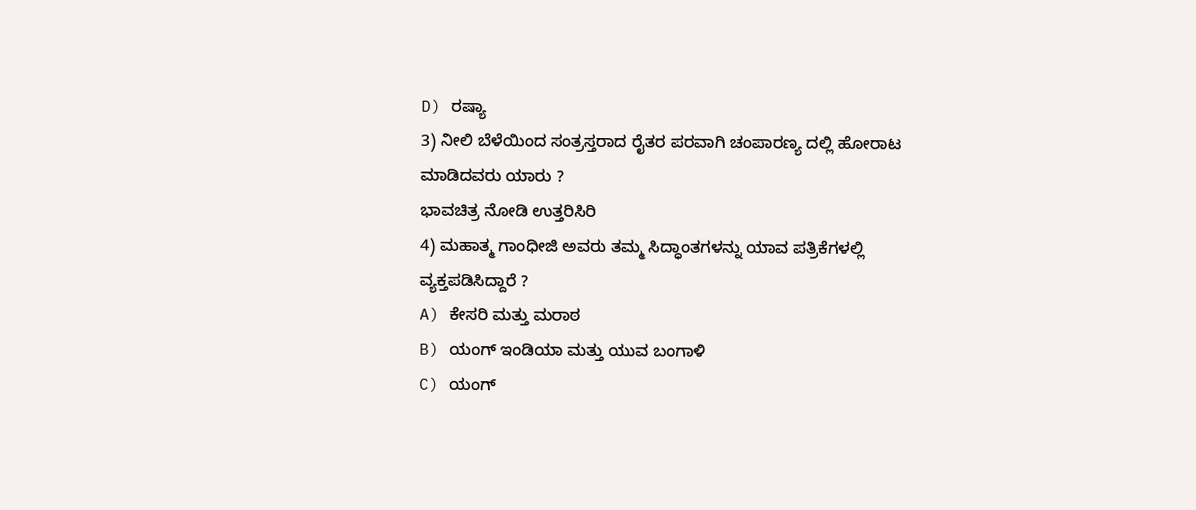D) ರಷ್ಯಾ
3) ನೀಲಿ ಬೆಳೆಯಿಂದ ಸಂತ್ರಸ್ತರಾದ ರೈತರ ಪರವಾಗಿ ಚಂಪಾರಣ್ಯ ದಲ್ಲಿ ಹೋರಾಟ ಮಾಡಿದವರು ಯಾರು ?
ಭಾವಚಿತ್ರ ನೋಡಿ ಉತ್ತರಿಸಿರಿ
4) ಮಹಾತ್ಮ ಗಾಂಧೀಜಿ ಅವರು ತಮ್ಮ ಸಿದ್ಧಾಂತಗಳನ್ನು ಯಾವ ಪತ್ರಿಕೆಗಳಲ್ಲಿ ವ್ಯಕ್ತಪಡಿಸಿದ್ದಾರೆ ?
A) ಕೇಸರಿ ಮತ್ತು ಮರಾಠ
B) ಯಂಗ್ ಇಂಡಿಯಾ ಮತ್ತು ಯುವ ಬಂಗಾಳಿ
C) ಯಂಗ್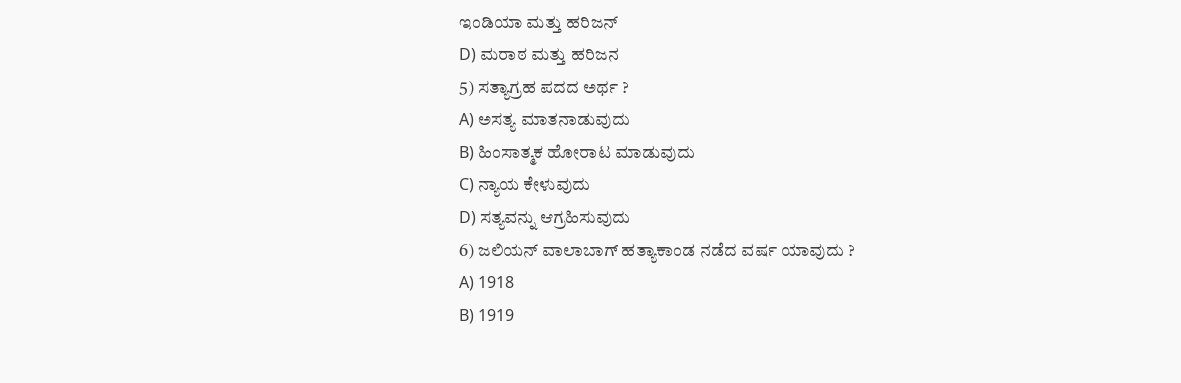ಇಂಡಿಯಾ ಮತ್ತು ಹರಿಜನ್
D) ಮರಾಠ ಮತ್ತು ಹರಿಜನ
5) ಸತ್ಯಾಗ್ರಹ ಪದದ ಅರ್ಥ ?
A) ಅಸತ್ಯ ಮಾತನಾಡುವುದು
B) ಹಿಂಸಾತ್ಮಕ ಹೋರಾಟ ಮಾಡುವುದು
C) ನ್ಯಾಯ ಕೇಳುವುದು
D) ಸತ್ಯವನ್ನು ಆಗ್ರಹಿಸುವುದು
6) ಜಲಿಯನ್ ವಾಲಾಬಾಗ್ ಹತ್ಯಾಕಾಂಡ ನಡೆದ ವರ್ಷ ಯಾವುದು ?
A) 1918
B) 1919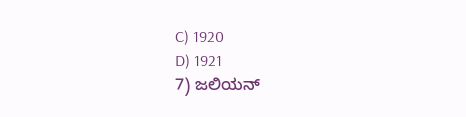C) 1920
D) 1921
7) ಜಲಿಯನ್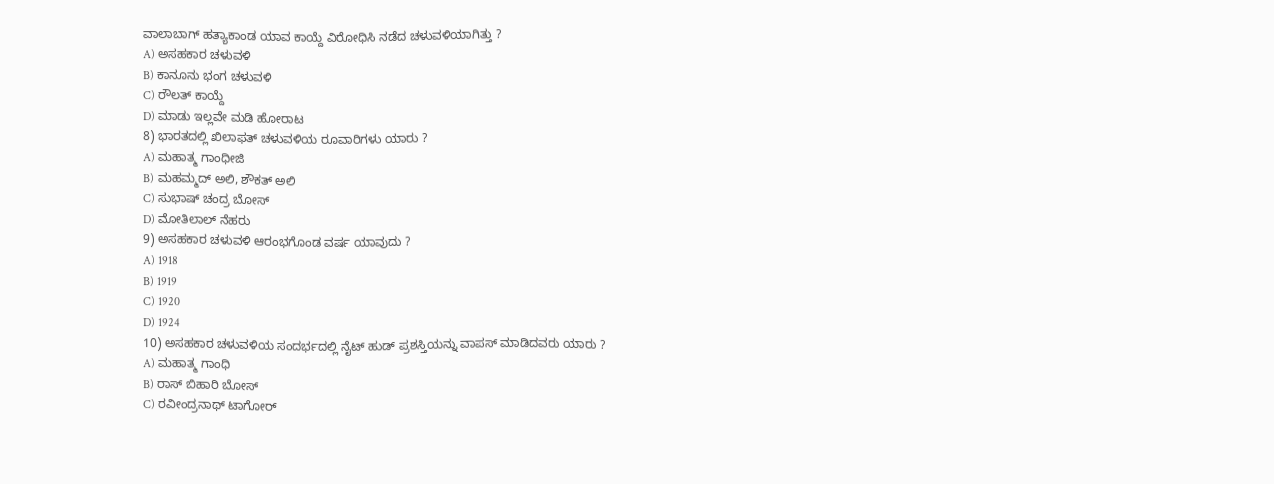ವಾಲಾಬಾಗ್ ಹತ್ಯಾಕಾಂಡ ಯಾವ ಕಾಯ್ದೆ ವಿರೋಧಿಸಿ ನಡೆದ ಚಳುವಳಿಯಾಗಿತ್ತು ?
A) ಅಸಹಕಾರ ಚಳುವಳಿ
B) ಕಾನೂನು ಭಂಗ ಚಳುವಳಿ
C) ರೌಲತ್ ಕಾಯ್ದೆ
D) ಮಾಡು ಇಲ್ಲವೇ ಮಡಿ ಹೋರಾಟ
8) ಭಾರತದಲ್ಲಿ ಖಿಲಾಫತ್ ಚಳುವಳಿಯ ರೂವಾರಿಗಳು ಯಾರು ?
A) ಮಹಾತ್ಮ ಗಾಂಧೀಜಿ
B) ಮಹಮ್ಮದ್ ಅಲಿ, ಶೌಕತ್ ಅಲಿ
C) ಸುಭಾಷ್ ಚಂದ್ರ ಬೋಸ್
D) ಮೋತಿಲಾಲ್ ನೆಹರು
9) ಅಸಹಕಾರ ಚಳುವಳಿ ಆರಂಭಗೊಂಡ ವರ್ಷ ಯಾವುದು ?
A) 1918
B) 1919
C) 1920
D) 1924
10) ಅಸಹಕಾರ ಚಳುವಳಿಯ ಸಂದರ್ಭದಲ್ಲಿ ನೈಟ್ ಹುಡ್ ಪ್ರಶಸ್ತಿಯನ್ನು ವಾಪಸ್ ಮಾಡಿದವರು ಯಾರು ?
A) ಮಹಾತ್ಮ ಗಾಂಧಿ
B) ರಾಸ್ ಬಿಹಾರಿ ಬೋಸ್
C) ರವೀಂದ್ರನಾಥ್ ಟಾಗೋರ್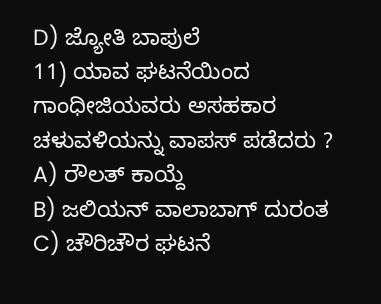D) ಜ್ಯೋತಿ ಬಾಪುಲೆ
11) ಯಾವ ಘಟನೆಯಿಂದ ಗಾಂಧೀಜಿಯವರು ಅಸಹಕಾರ ಚಳುವಳಿಯನ್ನು ವಾಪಸ್ ಪಡೆದರು ?
A) ರೌಲತ್ ಕಾಯ್ದೆ
B) ಜಲಿಯನ್ ವಾಲಾಬಾಗ್ ದುರಂತ
C) ಚೌರಿಚೌರ ಘಟನೆ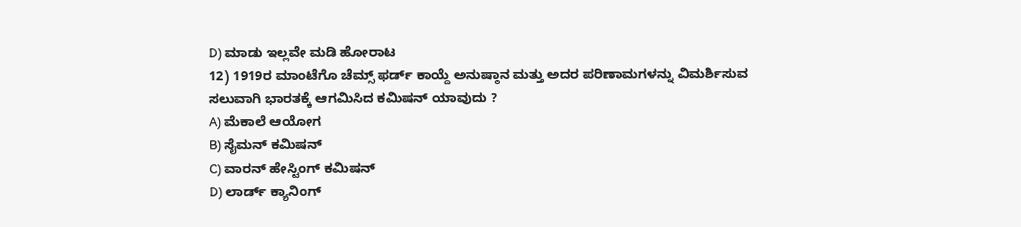D) ಮಾಡು ಇಲ್ಲವೇ ಮಡಿ ಹೋರಾಟ
12) 1919ರ ಮಾಂಟೆಗೊ ಚೆಮ್ಸ್ ಫರ್ಡ್ ಕಾಯ್ದೆ ಅನುಷ್ಠಾನ ಮತ್ತು ಅದರ ಪರಿಣಾಮಗಳನ್ನು ವಿಮರ್ಶಿಸುವ ಸಲುವಾಗಿ ಭಾರತಕ್ಕೆ ಆಗಮಿಸಿದ ಕಮಿಷನ್ ಯಾವುದು ?
A) ಮೆಕಾಲೆ ಆಯೋಗ
B) ಸೈಮನ್ ಕಮಿಷನ್
C) ವಾರನ್ ಹೇಸ್ಟಿಂಗ್ ಕಮಿಷನ್
D) ಲಾರ್ಡ್ ಕ್ಯಾನಿಂಗ್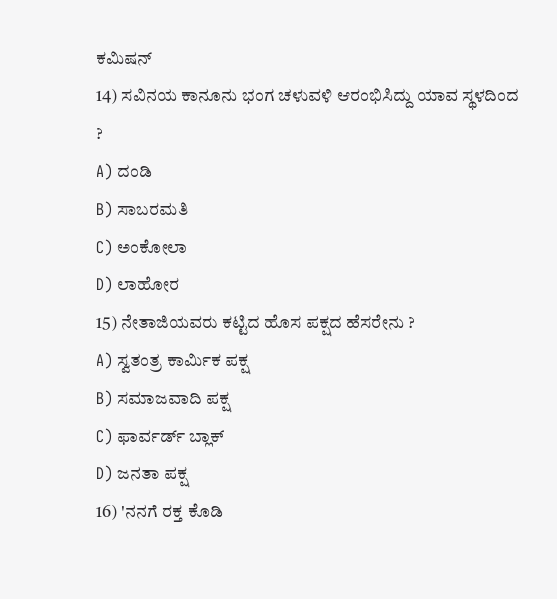ಕಮಿಷನ್
14) ಸವಿನಯ ಕಾನೂನು ಭಂಗ ಚಳುವಳಿ ಆರಂಭಿಸಿದ್ದು ಯಾವ ಸ್ಥಳದಿಂದ ?
A) ದಂಡಿ
B) ಸಾಬರಮತಿ
C) ಅಂಕೋಲಾ
D) ಲಾಹೋರ
15) ನೇತಾಜಿಯವರು ಕಟ್ಟಿದ ಹೊಸ ಪಕ್ಷದ ಹೆಸರೇನು ?
A) ಸ್ವತಂತ್ರ ಕಾರ್ಮಿಕ ಪಕ್ಷ
B) ಸಮಾಜವಾದಿ ಪಕ್ಷ
C) ಫಾರ್ವರ್ಡ್ ಬ್ಲಾಕ್
D) ಜನತಾ ಪಕ್ಷ
16) 'ನನಗೆ ರಕ್ತ ಕೊಡಿ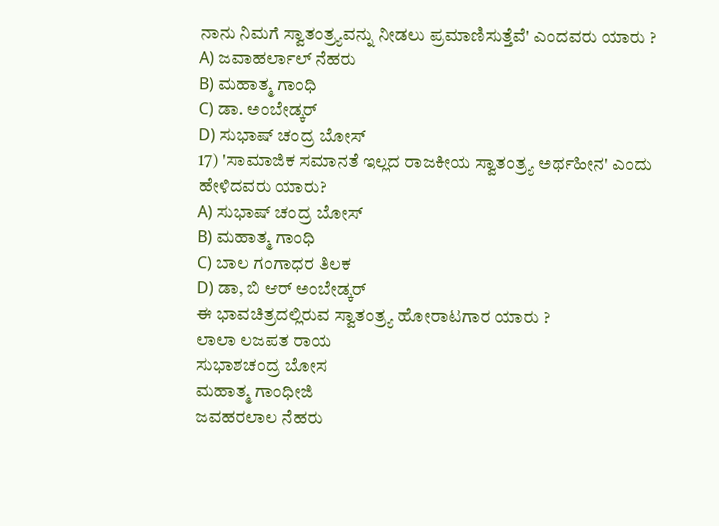ನಾನು ನಿಮಗೆ ಸ್ವಾತಂತ್ರ್ಯವನ್ನು ನೀಡಲು ಪ್ರಮಾಣಿಸುತ್ತೆವೆ' ಎಂದವರು ಯಾರು ?
A) ಜವಾಹರ್ಲಾಲ್ ನೆಹರು
B) ಮಹಾತ್ಮ ಗಾಂಧಿ
C) ಡಾ. ಅಂಬೇಡ್ಕರ್
D) ಸುಭಾಷ್ ಚಂದ್ರ ಬೋಸ್
17) 'ಸಾಮಾಜಿಕ ಸಮಾನತೆ ಇಲ್ಲದ ರಾಜಕೀಯ ಸ್ವಾತಂತ್ರ್ಯ ಅರ್ಥಹೀನ' ಎಂದು ಹೇಳಿದವರು ಯಾರು?
A) ಸುಭಾಷ್ ಚಂದ್ರ ಬೋಸ್
B) ಮಹಾತ್ಮ ಗಾಂಧಿ
C) ಬಾಲ ಗಂಗಾಧರ ತಿಲಕ
D) ಡಾ, ಬಿ ಆರ್ ಅಂಬೇಡ್ಕರ್
ಈ ಭಾವಚಿತ್ರದಲ್ಲಿರುವ ಸ್ವಾತಂತ್ರ್ಯ ಹೋರಾಟಗಾರ ಯಾರು ?
ಲಾಲಾ ಲಜಪತ ರಾಯ
ಸುಭಾಶಚಂದ್ರ ಬೋಸ
ಮಹಾತ್ಮ ಗಾಂಧೀಜಿ
ಜವಹರಲಾಲ ನೆಹರು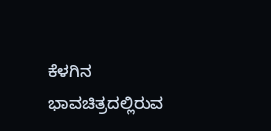ಕೆಳಗಿನ ಭಾವಚಿತ್ರದಲ್ಲಿರುವ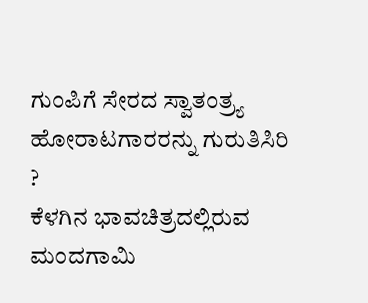ಗುಂಪಿಗೆ ಸೇರದ ಸ್ವಾತಂತ್ರ್ಯ ಹೋರಾಟಗಾರರನ್ನು ಗುರುತಿಸಿರಿ ?
ಕೆಳಗಿನ ಭಾವಚಿತ್ರದಲ್ಲಿರುವ ಮಂದಗಾಮಿ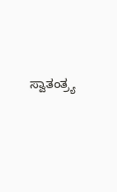ಸ್ವಾತಂತ್ರ್ಯ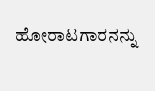ಹೋರಾಟಗಾರನನ್ನು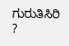ಗುರುತಿಸಿರಿ ?